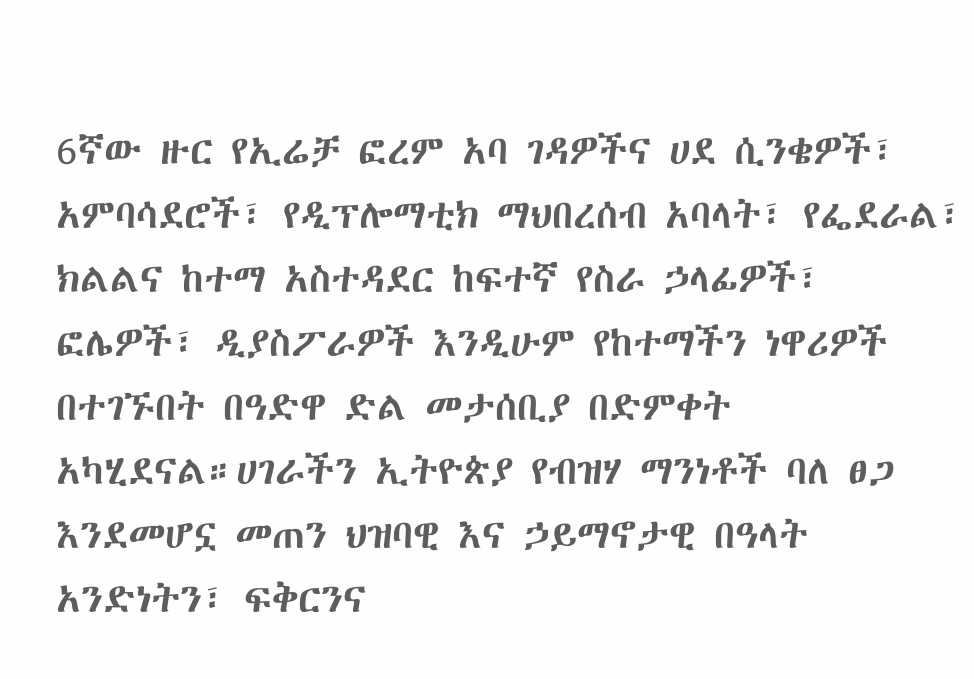6ኛው ዙር የኢሬቻ ፎረም አባ ገዳዎችና ሀደ ሲንቄዎች፣ አምባሳደሮች፣ የዲፕሎማቲክ ማህበረሰብ አባላት፣ የፌደራል፣ ክልልና ከተማ አስተዳደር ከፍተኛ የስራ ኃላፊዎች፣ ፎሌዎች፣ ዲያስፖራዎች እንዲሁም የከተማችን ነዋሪዎች በተገኙበት በዓድዋ ድል መታሰቢያ በድምቀት አካሂደናል።ሀገራችን ኢትዮጵያ የብዝሃ ማንነቶች ባለ ፀጋ እንደመሆኗ መጠን ህዝባዊ እና ኃይማኖታዊ በዓላት አንድነትን፣ ፍቅርንና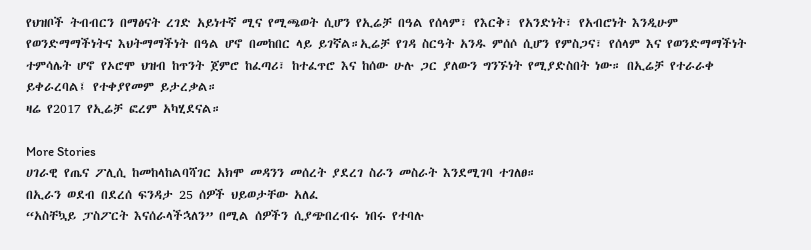የህዝቦች ትብብርን በማፅናት ረገድ አይነተኛ ሚና የሚጫወት ሲሆን የኢሬቻ በዓል የሰላም፣ የእርቅ፣ የአንድነት፣ የአብሮነት እንዲሁም የወንድማማችነትና እህትማማችነት በዓል ሆኖ በመከበር ላይ ይገኛል።ኢሬቻ የገዳ ስርዓት አንዱ ምሰሶ ሲሆን የምስጋና፣ የሰላም እና የወንድማማችነት ተምሳሌት ሆኖ የኦሮሞ ህዝብ ከጥንት ጀምሮ ከፈጣሪ፣ ከተፈጥሮ እና ከሰው ሁሉ ጋር ያለውን ግንኙነት የሚያድስበት ነው። በኢሬቻ የተራራቀ ይቀራረባል፤ የተቀያየመም ይታረቃል።
ዛሬ የ2017 የኢሬቻ ፎረም አካሂደናል።

More Stories
ሀገራዊ የጤና ፖሊሲ ከመከላከልባሻገር አክሞ መዳንን መሰረት ያደረገ ስራን መስራት እንደሚገባ ተገለፀ።
በኢራን ወደብ በደረሰ ፍንዳታ 25 ሰዎች ህይወታቸው አለፈ
“አስቸኳይ ፓስፖርት እናሰራላችኋለን” በሚል ሰዎችን ሲያጭበረብሩ ነበሩ የተባሉ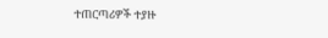ተጠርጣሪዎች ተያዙ